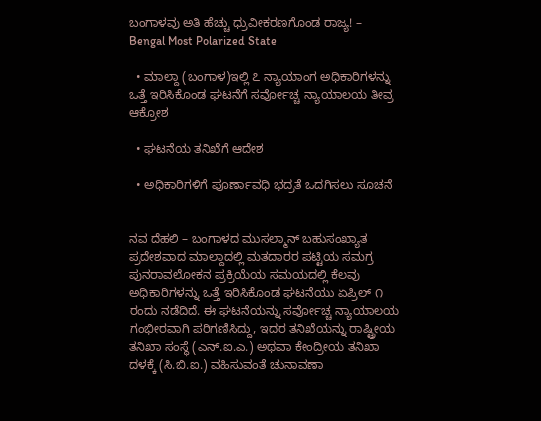ಬಂಗಾಳವು ಅತಿ ಹೆಚ್ಚು ಧ್ರುವೀಕರಣಗೊಂಡ ರಾಜ್ಯ! – Bengal Most Polarized State

  • ಮಾಲ್ದಾ (ಬಂಗಾಳ)ಇಲ್ಲಿ ೭ ನ್ಯಾಯಾಂಗ ಅಧಿಕಾರಿಗಳನ್ನು ಒತ್ತೆ ಇರಿಸಿಕೊಂಡ ಘಟನೆಗೆ ಸರ್ವೋಚ್ಚ ನ್ಯಾಯಾಲಯ ತೀವ್ರ ಆಕ್ರೋಶ

  • ಘಟನೆಯ ತನಿಖೆಗೆ ಆದೇಶ

  • ಅಧಿಕಾರಿಗಳಿಗೆ ಪೂರ್ಣಾವಧಿ ಭದ್ರತೆ ಒದಗಿಸಲು ಸೂಚನೆ


ನವ ದೆಹಲಿ – ಬಂಗಾಳದ ಮುಸಲ್ಮಾನ್ ಬಹುಸಂಖ್ಯಾತ ಪ್ರದೇಶವಾದ ಮಾಲ್ದಾದಲ್ಲಿ ಮತದಾರರ ಪಟ್ಟಿಯ ಸಮಗ್ರ ಪುನರಾವಲೋಕನ ಪ್ರಕ್ರಿಯೆಯ ಸಮಯದಲ್ಲಿ ಕೆಲವು ಅಧಿಕಾರಿಗಳನ್ನು ಒತ್ತೆ ಇರಿಸಿಕೊಂಡ ಘಟನೆಯು ಏಪ್ರಿಲ್ ೧ ರಂದು ನಡೆದಿದೆ. ಈ ಘಟನೆಯನ್ನು ಸರ್ವೋಚ್ಚ ನ್ಯಾಯಾಲಯ ಗಂಭೀರವಾಗಿ ಪರಿಗಣಿಸಿದ್ದು, ಇದರ ತನಿಖೆಯನ್ನು ರಾಷ್ಟ್ರೀಯ ತನಿಖಾ ಸಂಸ್ಥೆ (ಎನ್.ಐ.ಎ.) ಅಥವಾ ಕೇಂದ್ರೀಯ ತನಿಖಾ ದಳಕ್ಕೆ (ಸಿ.ಬಿ.ಐ.) ವಹಿಸುವಂತೆ ಚುನಾವಣಾ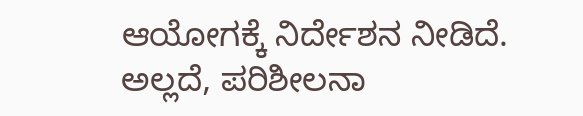ಆಯೋಗಕ್ಕೆ ನಿರ್ದೇಶನ ನೀಡಿದೆ. ಅಲ್ಲದೆ, ಪರಿಶೀಲನಾ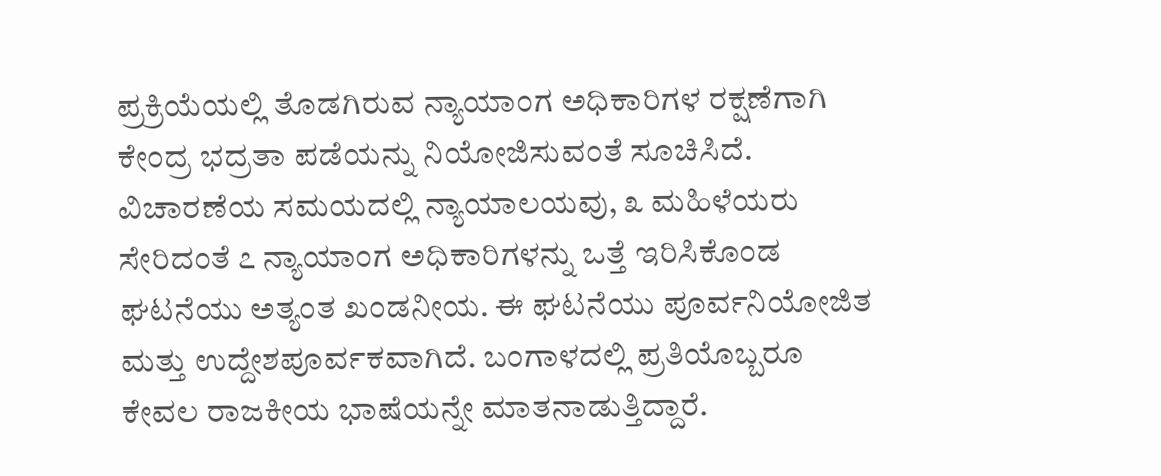ಪ್ರಕ್ರಿಯೆಯಲ್ಲಿ ತೊಡಗಿರುವ ನ್ಯಾಯಾಂಗ ಅಧಿಕಾರಿಗಳ ರಕ್ಷಣೆಗಾಗಿ ಕೇಂದ್ರ ಭದ್ರತಾ ಪಡೆಯನ್ನು ನಿಯೋಜಿಸುವಂತೆ ಸೂಚಿಸಿದೆ. ವಿಚಾರಣೆಯ ಸಮಯದಲ್ಲಿ ನ್ಯಾಯಾಲಯವು, ೩ ಮಹಿಳೆಯರು ಸೇರಿದಂತೆ ೭ ನ್ಯಾಯಾಂಗ ಅಧಿಕಾರಿಗಳನ್ನು ಒತ್ತೆ ಇರಿಸಿಕೊಂಡ ಘಟನೆಯು ಅತ್ಯಂತ ಖಂಡನೀಯ. ಈ ಘಟನೆಯು ಪೂರ್ವನಿಯೋಜಿತ ಮತ್ತು ಉದ್ದೇಶಪೂರ್ವಕವಾಗಿದೆ. ಬಂಗಾಳದಲ್ಲಿ ಪ್ರತಿಯೊಬ್ಬರೂ ಕೇವಲ ರಾಜಕೀಯ ಭಾಷೆಯನ್ನೇ ಮಾತನಾಡುತ್ತಿದ್ದಾರೆ.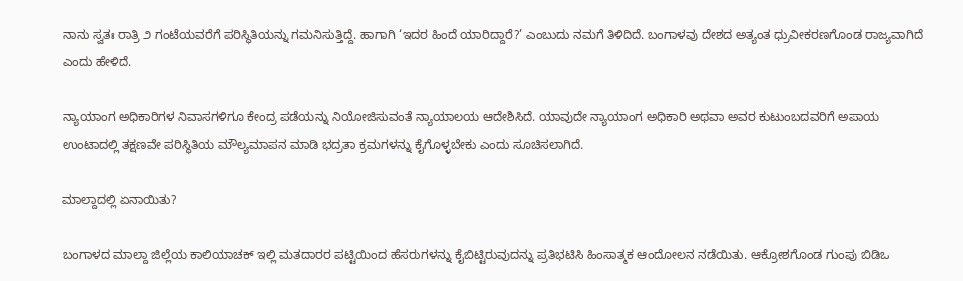ನಾನು ಸ್ವತಃ ರಾತ್ರಿ ೨ ಗಂಟೆಯವರೆಗೆ ಪರಿಸ್ಥಿತಿಯನ್ನು ಗಮನಿಸುತ್ತಿದ್ದೆ. ಹಾಗಾಗಿ ‘ಇದರ ಹಿಂದೆ ಯಾರಿದ್ದಾರೆ?’ ಎಂಬುದು ನಮಗೆ ತಿಳಿದಿದೆ. ಬಂಗಾಳವು ದೇಶದ ಅತ್ಯಂತ ಧ್ರುವೀಕರಣಗೊಂಡ ರಾಜ್ಯವಾಗಿದೆ ಎಂದು ಹೇಳಿದೆ.

ನ್ಯಾಯಾಂಗ ಅಧಿಕಾರಿಗಳ ನಿವಾಸಗಳಿಗೂ ಕೇಂದ್ರ ಪಡೆಯನ್ನು ನಿಯೋಜಿಸುವಂತೆ ನ್ಯಾಯಾಲಯ ಆದೇಶಿಸಿದೆ. ಯಾವುದೇ ನ್ಯಾಯಾಂಗ ಅಧಿಕಾರಿ ಅಥವಾ ಅವರ ಕುಟುಂಬದವರಿಗೆ ಅಪಾಯ ಉಂಟಾದಲ್ಲಿ ತಕ್ಷಣವೇ ಪರಿಸ್ಥಿತಿಯ ಮೌಲ್ಯಮಾಪನ ಮಾಡಿ ಭದ್ರತಾ ಕ್ರಮಗಳನ್ನು ಕೈಗೊಳ್ಳಬೇಕು ಎಂದು ಸೂಚಿಸಲಾಗಿದೆ.

ಮಾಲ್ದಾದಲ್ಲಿ ಏನಾಯಿತು?

ಬಂಗಾಳದ ಮಾಲ್ದಾ ಜಿಲ್ಲೆಯ ಕಾಲಿಯಾಚಕ್ ಇಲ್ಲಿ ಮತದಾರರ ಪಟ್ಟಿಯಿಂದ ಹೆಸರುಗಳನ್ನು ಕೈಬಿಟ್ಟಿರುವುದನ್ನು ಪ್ರತಿಭಟಿಸಿ ಹಿಂಸಾತ್ಮಕ ಆಂದೋಲನ ನಡೆಯಿತು. ಆಕ್ರೋಶಗೊಂಡ ಗುಂಪು ಬಿಡಿಒ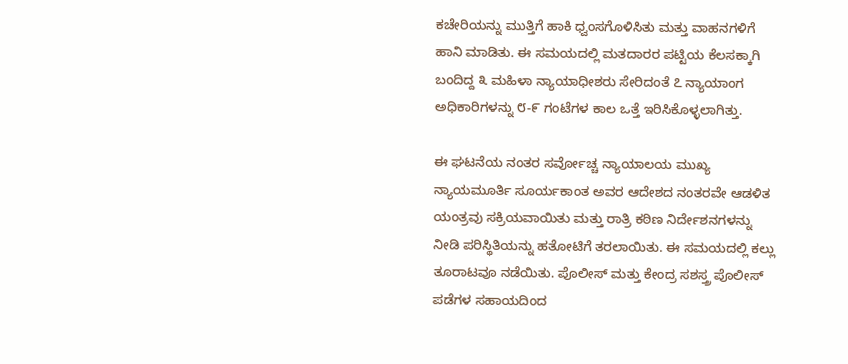ಕಚೇರಿಯನ್ನು ಮುತ್ತಿಗೆ ಹಾಕಿ ಧ್ವಂಸಗೊಳಿಸಿತು ಮತ್ತು ವಾಹನಗಳಿಗೆ ಹಾನಿ ಮಾಡಿತು. ಈ ಸಮಯದಲ್ಲಿ ಮತದಾರರ ಪಟ್ಟಿಯ ಕೆಲಸಕ್ಕಾಗಿ ಬಂದಿದ್ದ ೩ ಮಹಿಳಾ ನ್ಯಾಯಾಧೀಶರು ಸೇರಿದಂತೆ ೭ ನ್ಯಾಯಾಂಗ ಅಧಿಕಾರಿಗಳನ್ನು ೮-೯ ಗಂಟೆಗಳ ಕಾಲ ಒತ್ತೆ ಇರಿಸಿಕೊಳ್ಳಲಾಗಿತ್ತು.

ಈ ಘಟನೆಯ ನಂತರ ಸರ್ವೋಚ್ಚ ನ್ಯಾಯಾಲಯ ಮುಖ್ಯ ನ್ಯಾಯಮೂರ್ತಿ ಸೂರ್ಯಕಾಂತ ಅವರ ಆದೇಶದ ನಂತರವೇ ಆಡಳಿತ ಯಂತ್ರವು ಸಕ್ರಿಯವಾಯಿತು ಮತ್ತು ರಾತ್ರಿ ಕಠಿಣ ನಿರ್ದೇಶನಗಳನ್ನು ನೀಡಿ ಪರಿಸ್ಥಿತಿಯನ್ನು ಹತೋಟಿಗೆ ತರಲಾಯಿತು. ಈ ಸಮಯದಲ್ಲಿ ಕಲ್ಲು ತೂರಾಟವೂ ನಡೆಯಿತು. ಪೊಲೀಸ್ ಮತ್ತು ಕೇಂದ್ರ ಸಶಸ್ತ್ರ ಪೊಲೀಸ್ ಪಡೆಗಳ ಸಹಾಯದಿಂದ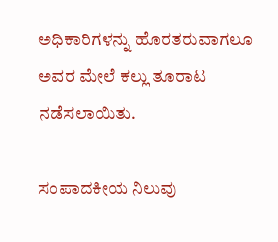ಅಧಿಕಾರಿಗಳನ್ನು ಹೊರತರುವಾಗಲೂ ಅವರ ಮೇಲೆ ಕಲ್ಲು ತೂರಾಟ ನಡೆಸಲಾಯಿತು.

ಸಂಪಾದಕೀಯ ನಿಲುವು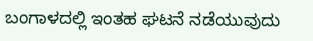ಬಂಗಾಳದಲ್ಲಿ ಇಂತಹ ಘಟನೆ ನಡೆಯುವುದು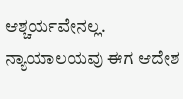ಆಶ್ಚರ್ಯವೇನಲ್ಲ. ನ್ಯಾಯಾಲಯವು ಈಗ ಆದೇಶ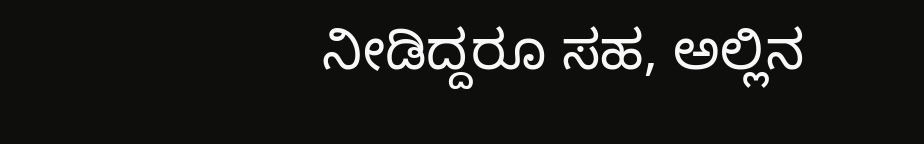ನೀಡಿದ್ದರೂ ಸಹ, ಅಲ್ಲಿನ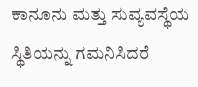ಕಾನೂನು ಮತ್ತು ಸುವ್ಯವಸ್ಥೆಯ ಸ್ಥಿತಿಯನ್ನು ಗಮನಿಸಿದರೆ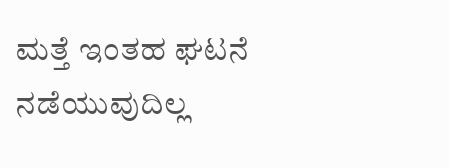ಮತ್ತೆ ಇಂತಹ ಘಟನೆ ನಡೆಯುವುದಿಲ್ಲ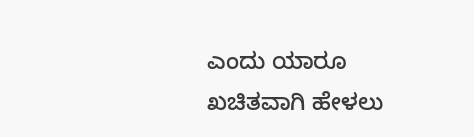ಎಂದು ಯಾರೂ ಖಚಿತವಾಗಿ ಹೇಳಲು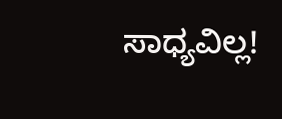ಸಾಧ್ಯವಿಲ್ಲ!